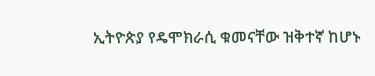ኢትዮጵያ የዴሞክራሲ ቁመናቸው ዝቅተኛ ከሆኑ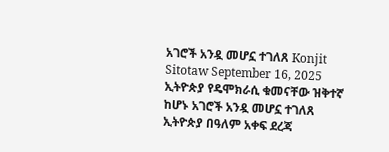አገሮች አንዷ መሆኗ ተገለጸ Konjit Sitotaw September 16, 2025 ኢትዮጵያ የዴሞክራሲ ቁመናቸው ዝቅተኛ ከሆኑ አገሮች አንዷ መሆኗ ተገለጸ ኢትዮጵያ በዓለም አቀፍ ደረጃ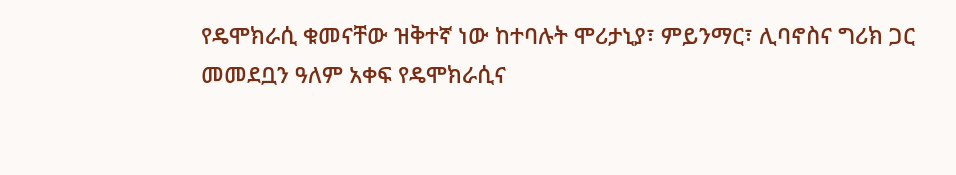የዴሞክራሲ ቁመናቸው ዝቅተኛ ነው ከተባሉት ሞሪታኒያ፣ ምይንማር፣ ሊባኖስና ግሪክ ጋር መመደቧን ዓለም አቀፍ የዴሞክራሲና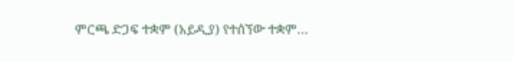ምርጫ ድጋፍ ተቋም (አይዲያ) የተሰኘው ተቋም…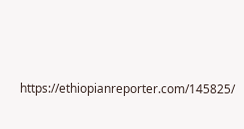https://ethiopianreporter.com/145825/